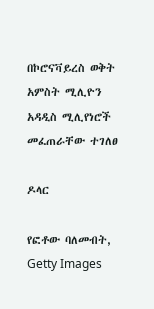በኮሮናቫይረስ ወቅት አምስት ሚሊዮን አዳዲስ ሚሊየነሮች መፈጠራቸው ተገለፀ

ዶላር

የፎቶው ባለመብት, Getty Images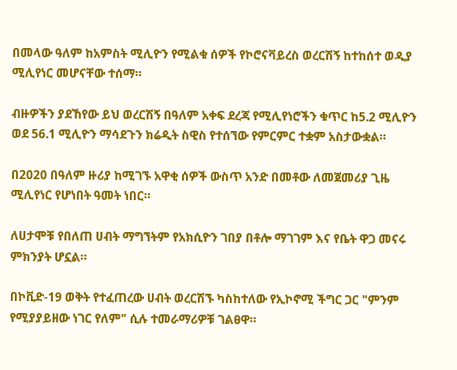በመላው ዓለም ከአምስት ሚሊዮን የሚልቁ ሰዎች የኮሮናቫይረስ ወረርሽኝ ከተከሰተ ወዲያ ሚሊየነር መሆናቸው ተሰማ።

ብዙዎችን ያደኸየው ይህ ወረርሽኝ በዓለም አቀፍ ደረጃ የሚሊየነሮችን ቁጥር ከ5.2 ሚሊዮን ወደ 56.1 ሚሊዮን ማሳደጉን ክሬዲት ስዊስ የተሰኘው የምርምር ተቋም አስታውቋል።

በ2020 በዓለም ዙሪያ ከሚገኙ አዋቂ ሰዎች ውስጥ አንድ በመቶው ለመጀመሪያ ጊዜ ሚሊየነር የሆነበት ዓመት ነበር።

ለሀታሞቹ የበለጠ ሀብት ማግኘትም የአክሲዮን ገበያ በቶሎ ማገገም እና የቤት ዋጋ መናሩ ምክንያት ሆኗል።

በኮቪድ-19 ወቅት የተፈጠረው ሀብት ወረርሽኙ ካስከተለው የኢኮኖሚ ችግር ጋር "ምንም የሚያያይዘው ነገር የለም" ሲሉ ተመራማሪዎቹ ገልፀዋ።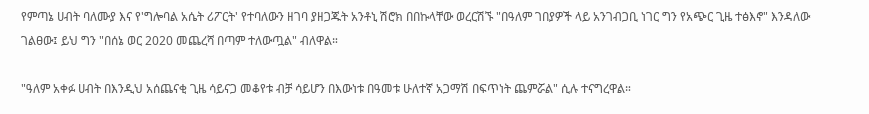የምጣኔ ሀብት ባለሙያ እና የ'ግሎባል አሴት ሪፖርት' የተባለውን ዘገባ ያዘጋጁት አንቶኒ ሽሮክ በበኩላቸው ወረርሽኙ "በዓለም ገበያዎች ላይ አንገብጋቢ ነገር ግን የአጭር ጊዜ ተፅእኖ" እንዳለው ገልፀው፤ ይህ ግን "በሰኔ ወር 2020 መጨረሻ በጣም ተለውጧል" ብለዋል።

"ዓለም አቀፉ ሀብት በእንዲህ አሰጨናቂ ጊዜ ሳይናጋ መቆየቱ ብቻ ሳይሆን በእውነቱ በዓመቱ ሁለተኛ አጋማሽ በፍጥነት ጨምሯል" ሲሉ ተናግረዋል።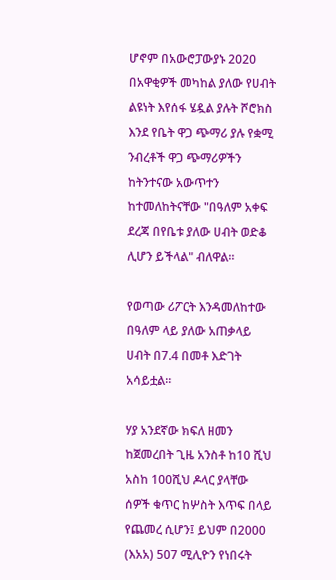ሆኖም በአውሮፓውያኑ 2020 በአዋቂዎች መካከል ያለው የሀብት ልዩነት እየሰፋ ሄዷል ያሉት ሾሮክስ እንደ የቤት ዋጋ ጭማሪ ያሉ የቋሚ ንብረቶች ዋጋ ጭማሪዎችን ከትንተናው አውጥተን ከተመለከትናቸው "በዓለም አቀፍ ደረጃ በየቤቱ ያለው ሀብት ወድቆ ሊሆን ይችላል" ብለዋል።

የወጣው ሪፖርት እንዳመለከተው በዓለም ላይ ያለው አጠቃላይ ሀብት በ7.4 በመቶ እድገት አሳይቷል።

ሃያ አንደኛው ክፍለ ዘመን ከጀመረበት ጊዜ አንስቶ ከ10 ሺህ አስከ 100ሺህ ዶላር ያላቸው ሰዎች ቁጥር ከሦስት እጥፍ በላይ የጨመረ ሲሆን፤ ይህም በ2000 (እአአ) 507 ሚሊዮን የነበሩት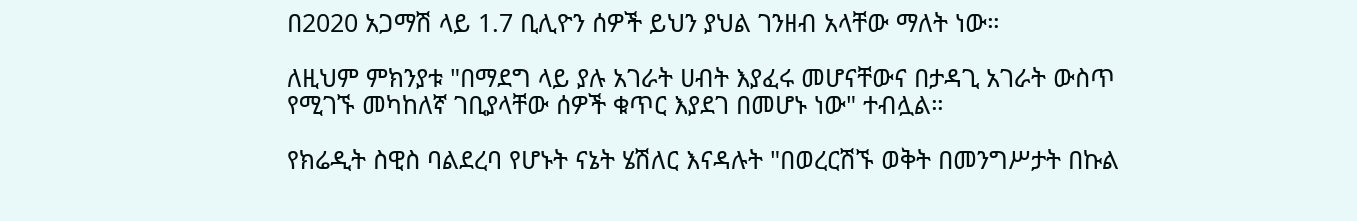በ2020 አጋማሽ ላይ 1.7 ቢሊዮን ሰዎች ይህን ያህል ገንዘብ አላቸው ማለት ነው።

ለዚህም ምክንያቱ "በማደግ ላይ ያሉ አገራት ሀብት እያፈሩ መሆናቸውና በታዳጊ አገራት ውስጥ የሚገኙ መካከለኛ ገቢያላቸው ሰዎች ቁጥር እያደገ በመሆኑ ነው" ተብሏል።

የክሬዲት ስዊስ ባልደረባ የሆኑት ናኔት ሄሽለር እናዳሉት "በወረርሽኙ ወቅት በመንግሥታት በኩል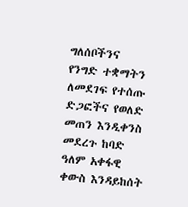ግለሰቦችንና የንግድ ተቋማትን ለመደገፍ የተሰጡ ድጋፎችና የወለድ መጠን እንዲቀንስ መደረጉ ከባድ ዓለም አቀፋዊ ቀውስ እንዳይከሰት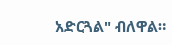አድርጓል" ብለዋል።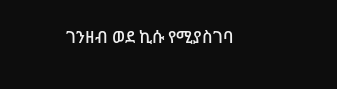ገንዘብ ወደ ኪሱ የሚያስገባ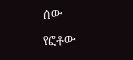ሰው

የፎቶው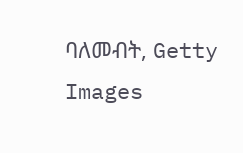ባለመብት, Getty Images